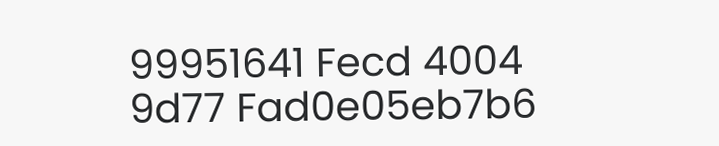99951641 Fecd 4004 9d77 Fad0e05eb7b6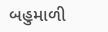બહુમાળી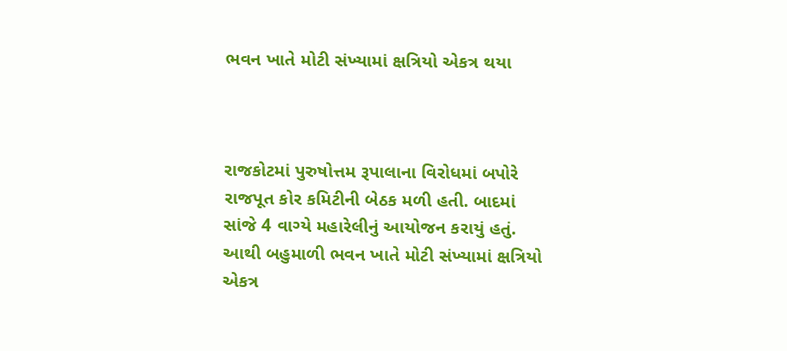ભવન ખાતે મોટી સંખ્યામાં ક્ષત્રિયો એકત્ર થયા



રાજકોટમાં પુરુષોત્તમ રૂપાલાના વિરોધમાં બપોરે રાજપૂત કોર કમિટીની બેઠક મળી હતી. બાદમાં સાંજે 4 વાગ્યે મહારેલીનું આયોજન કરાયું હતું. આથી બહુમાળી ભવન ખાતે મોટી સંખ્યામાં ક્ષત્રિયો એકત્ર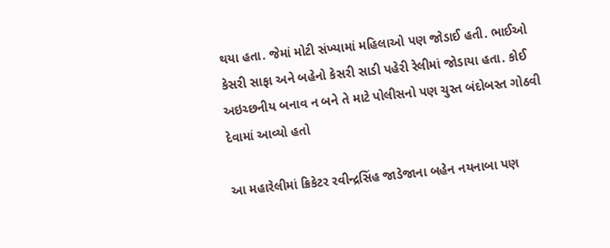થયા હતા. જેમાં મોટી સંખ્યામાં મહિલાઓ પણ જોડાઈ હતી. ભાઈઓ કેસરી સાફા અને બહેનો કેસરી સાડી પહેરી રેલીમાં જોડાયા હતા. કોઈ અઇચ્છનીય બનાવ ન બને તે માટે પોલીસનો પણ ચુસ્ત બંદોબસ્ત ગોઠવી દેવામાં આવ્યો હતો

આ મહારેલીમાં ક્રિકેટર રવીન્દ્રસિંહ જાડેજાના બહેન નયનાબા પણ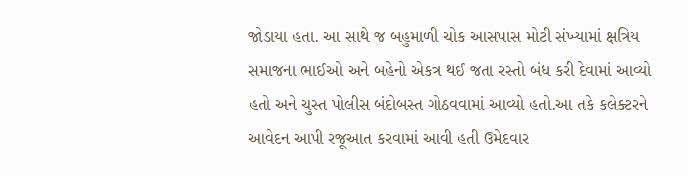જોડાયા હતા. આ સાથે જ બહુમાળી ચોક આસપાસ મોટી સંખ્યામાં ક્ષત્રિય સમાજના ભાઈઓ અને બહેનો એકત્ર થઈ જતા રસ્તો બંધ કરી દેવામાં આવ્યો હતો અને ચુસ્ત પોલીસ બંદોબસ્ત ગોઠવવામાં આવ્યો હતો.આ તકે કલેક્ટરને આવેદન આપી રજૂઆત કરવામાં આવી હતી ઉમેદવાર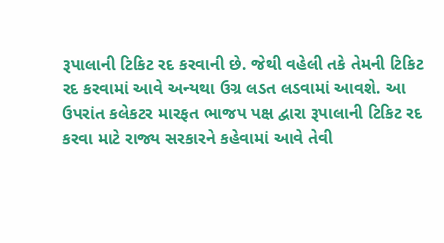રૂપાલાની ટિકિટ રદ કરવાની છે. જેથી વહેલી તકે તેમની ટિકિટ રદ કરવામાં આવે અન્યથા ઉગ્ર લડત લડવામાં આવશે. આ ઉપરાંત કલેકટર મારફત ભાજપ પક્ષ દ્વારા રૂપાલાની ટિકિટ રદ કરવા માટે રાજ્ય સરકારને કહેવામાં આવે તેવી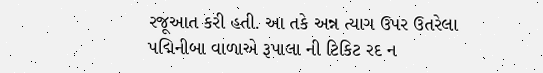રજૂઆત કરી હતી. આ તકે અન્ન ત્યાગ ઉપર ઉતરેલા પદ્મિનીબા વાળાએ રૂપાલા ની ટિકિટ રદ ન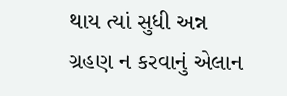થાય ત્યાં સુધી અન્ન ગ્રહણ ન કરવાનું એલાન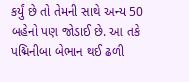કર્યું છે તો તેમની સાથે અન્ય 50 બહેનો પણ જોડાઈ છે. આ તકે પદ્મિનીબા બેભાન થઈ ઢળી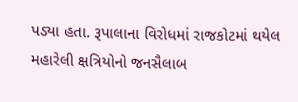પડ્યા હતા. રૂપાલાના વિરોધમાં રાજકોટમાં થયેલ મહારેલી ક્ષત્રિયોનો જનસૈલાબ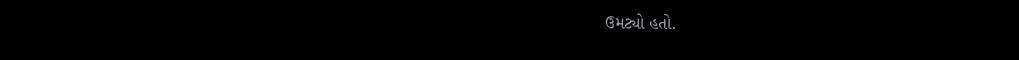ઉમટ્યો હતો.